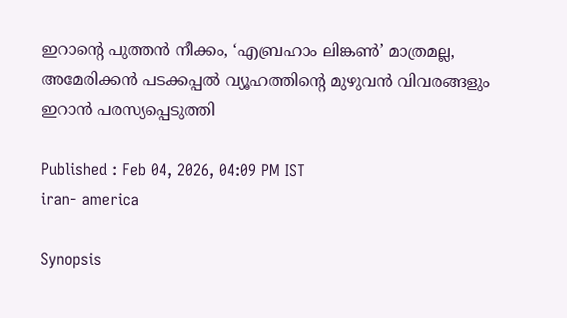ഇറാന്റെ പുത്തൻ നീക്കം, ‘എബ്രഹാം ലിങ്കൺ’ മാത്രമല്ല, അമേരിക്കൻ പടക്കപ്പൽ വ്യൂഹത്തിന്റെ മുഴുവൻ വിവരങ്ങളും ഇറാൻ പരസ്യപ്പെടുത്തി

Published : Feb 04, 2026, 04:09 PM IST
iran- america

Synopsis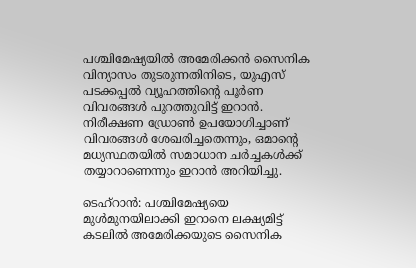പശ്ചിമേഷ്യയിൽ അമേരിക്കൻ സൈനിക വിന്യാസം തുടരുന്നതിനിടെ, യുഎസ് പടക്കപ്പൽ വ്യൂഹത്തിന്റെ പൂർണ വിവരങ്ങൾ പുറത്തുവിട്ട് ഇറാൻ. നിരീക്ഷണ ഡ്രോൺ ഉപയോഗിച്ചാണ് വിവരങ്ങൾ ശേഖരിച്ചതെന്നും, ഒമാന്റെ മധ്യസ്ഥതയിൽ സമാധാന ചർച്ചകൾക്ക് തയ്യാറാണെന്നും ഇറാൻ അറിയിച്ചു.

ടെഹ്റാൻ: പശ്ചിമേഷ്യയെ മുൾമുനയിലാക്കി ഇറാനെ ലക്ഷ്യമിട്ട് കടലിൽ അമേരിക്കയുടെ സൈനിക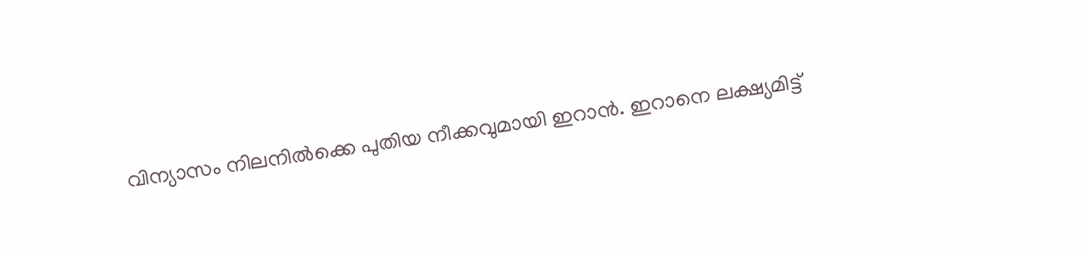വിന്യാസം നിലനിൽക്കെ പുതിയ നീക്കവുമായി ഇറാൻ. ഇറാനെ ലക്ഷ്യമിട്ട്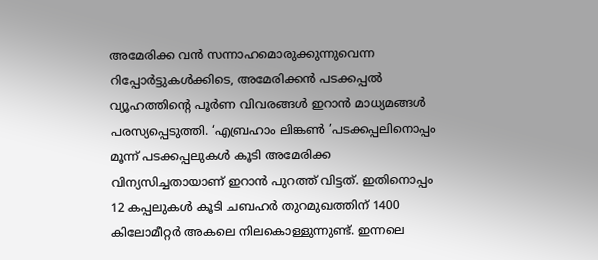അമേരിക്ക വൻ സന്നാഹമൊരുക്കുന്നുവെന്ന റിപ്പോ‍‍‍‌‍ർട്ടുകൾക്കിടെ, അമേരിക്കൻ പടക്കപ്പൽ വ്യൂഹത്തിന്റെ പൂർണ വിവരങ്ങൾ ഇറാൻ മാധ്യമങ്ങൾ പരസ്യപ്പെടുത്തി. ‘എബ്രഹാം ലിങ്കൺ ’പടക്കപ്പലിനൊപ്പം മൂന്ന് പടക്കപ്പലുകൾ കൂടി അമേരിക്ക വിന്യസിച്ചതായാണ് ഇറാൻ പുറത്ത് വിട്ടത്. ഇതിനൊപ്പം 12 കപ്പലുകൾ കൂടി ചബഹർ തുറമുഖത്തിന് 1400 കിലോമീറ്റർ അകലെ നിലകൊള്ളുന്നുണ്ട്. ഇന്നലെ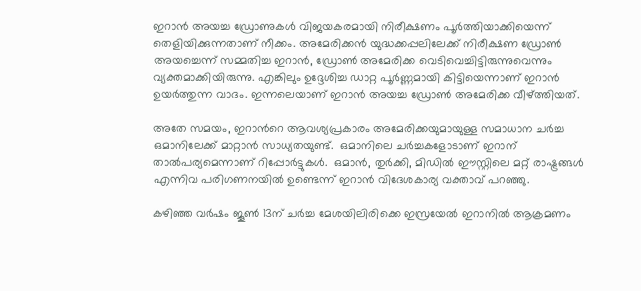ഇറാൻ അയച്ച ഡ്രോണുകൾ വിജയകരമായി നിരീക്ഷണം പൂർത്തിയാക്കിയെന്ന് തെളിയിക്കുന്നതാണ് നീക്കം. അമേരിക്കൻ യുദ്ധക്കപ്പലിലേക്ക് നിരീക്ഷണ ഡ്രോൺ അയച്ചെന്ന് സമ്മതിച്ച ഇറാൻ, ഡ്രോൺ അമേരിക്ക വെടിവെച്ചിട്ടിരുന്നുവെന്നും വ്യക്തമാക്കിയിരുന്നു. എങ്കിലും ഉദ്ദേശിച്ച ഡാറ്റ പൂർണ്ണമായി കിട്ടിയെന്നാണ് ഇറാൻ ഉയർത്തുന്ന വാദം. ഇന്നലെയാണ് ഇറാൻ അയച്ച ഡ്രോൺ അമേരിക്ക വീഴ്ത്തിയത്.

അതേ സമയം, ഇറാന്‍റെ ആവശ്യപ്രകാരം അമേരിക്കയുമായുള്ള സമാധാന ചർച്ച ഒമാനിലേക്ക് മാറ്റാൻ സാധ്യതയുണ്ട്.  ഒമാനിലെ ചർച്ചകളോടാണ് ഇറാന് താൽപര്യമെന്നാണ് റിപ്പോർട്ടുകൾ.  ഒമാൻ, തുർക്കി, മിഡിൽ ഈസ്റ്റിലെ മറ്റ് രാഷ്ട്രങ്ങൾ എന്നിവ പരിഗണനയിൽ ഉണ്ടെന്ന് ഇറാൻ വിദേശകാര്യ വക്താവ് പറഞ്ഞു.

കഴിഞ്ഞ വർഷം ജൂൺ 13ന് ചർച്ച മേശയിലിരിക്കെ ഇസ്രയേൽ ഇറാനിൽ ആക്രമണം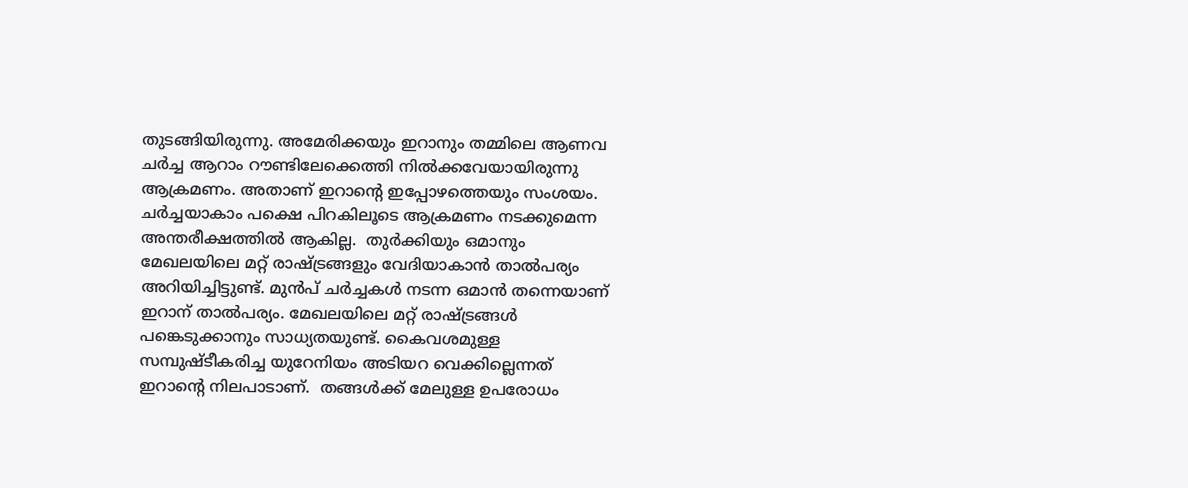തുടങ്ങിയിരുന്നു. അമേരിക്കയും ഇറാനും തമ്മിലെ ആണവ ചർച്ച ആറാം റൗണ്ടിലേക്കെത്തി നിൽക്കവേയായിരുന്നു ആക്രമണം. അതാണ് ഇറാന്റെ ഇപ്പോഴത്തെയും സംശയം.  ചർച്ചയാകാം പക്ഷെ പിറകിലൂടെ ആക്രമണം നടക്കുമെന്ന അന്തരീക്ഷത്തിൽ ആകില്ല.  തുർക്കിയും ഒമാനും മേഖലയിലെ മറ്റ് രാഷ്ട്രങ്ങളും വേദിയാകാൻ താൽപര്യം അറിയിച്ചിട്ടുണ്ട്. മുൻപ് ചർച്ചകൾ നടന്ന ഒമാൻ തന്നെയാണ് ഇറാന് താൽപര്യം. മേഖലയിലെ മറ്റ് രാഷ്ട്രങ്ങൾ പങ്കെടുക്കാനും സാധ്യതയുണ്ട്. കൈവശമുള്ള സമ്പുഷ്ടീകരിച്ച യുറേനിയം അടിയറ വെക്കില്ലെന്നത് ഇറാന്റെ നിലപാടാണ്.  തങ്ങൾക്ക് മേലുള്ള ഉപരോധം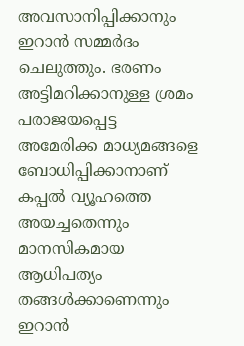അവസാനിപ്പിക്കാനും ഇറാൻ സമ്മർദം ചെലുത്തും. ഭരണം അട്ടിമറിക്കാനുള്ള ശ്രമം പരാജയപ്പെട്ട അമേരിക്ക മാധ്യമങ്ങളെ ബോധിപ്പിക്കാനാണ് കപ്പൽ വ്യൂഹത്തെ അയച്ചതെന്നും മാനസികമായ ആധിപത്യം തങ്ങൾക്കാണെന്നും ഇറാൻ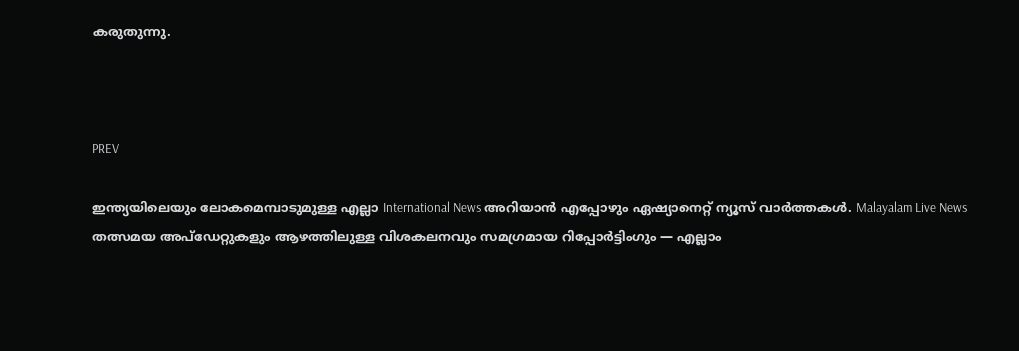കരുതുന്നു.



PREV

ഇന്ത്യയിലെയും ലോകമെമ്പാടുമുള്ള എല്ലാ International News അറിയാൻ എപ്പോഴും ഏഷ്യാനെറ്റ് ന്യൂസ് വാർത്തകൾ. Malayalam Live News  തത്സമയ അപ്‌ഡേറ്റുകളും ആഴത്തിലുള്ള വിശകലനവും സമഗ്രമായ റിപ്പോർട്ടിംഗും — എല്ലാം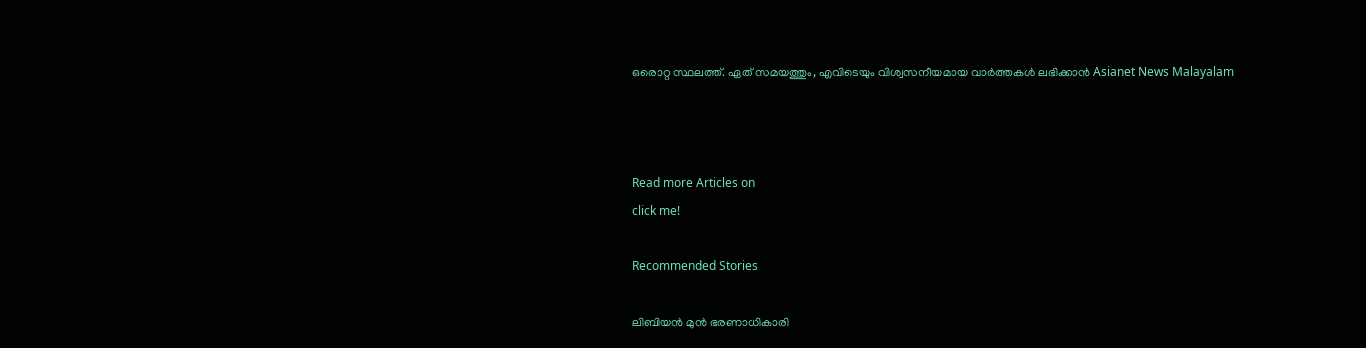ഒരൊറ്റ സ്ഥലത്ത്. ഏത് സമയത്തും, എവിടെയും വിശ്വസനീയമായ വാർത്തകൾ ലഭിക്കാൻ Asianet News Malayalam



Read more Articles on
click me!

Recommended Stories

ലിബിയൻ മുൻ ഭരണാധികാരി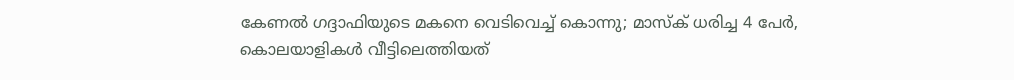കേണൽ ഗദ്ദാഫിയുടെ മകനെ വെടിവെച്ച് കൊന്നു; മാസ്ക് ധരിച്ച 4 പേർ, കൊലയാളികൾ വീട്ടിലെത്തിയത്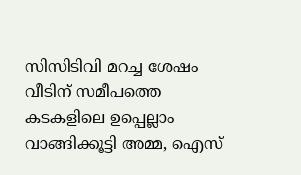സിസിടിവി മറച്ച ശേഷം
വീടിന് സമീപത്തെ കടകളിലെ ഉപ്പെല്ലാം വാങ്ങിക്കൂട്ടി അമ്മ, ഐസ്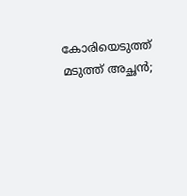കോരിയെടുത്ത് മടുത്ത് അച്ഛൻ;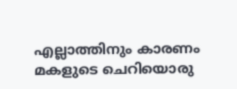എല്ലാത്തിനും കാരണം മകളുടെ ചെറിയൊരു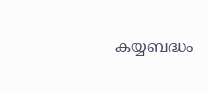കയ്യബദ്ധം